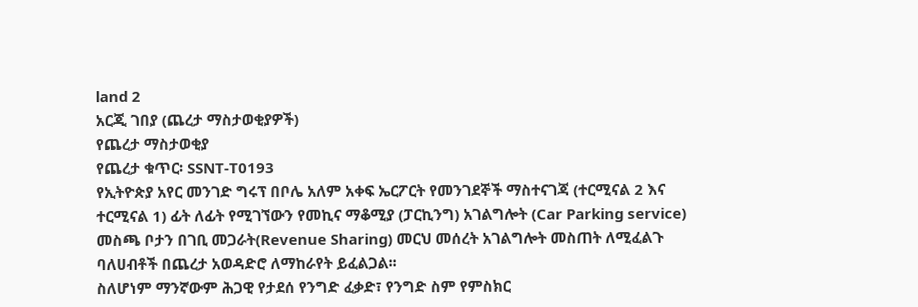land 2
አርጂ ገበያ (ጨረታ ማስታወቂያዎች)
የጨረታ ማስታወቂያ
የጨረታ ቁጥር፡ SSNT-T0193
የኢትዮጵያ አየር መንገድ ግሩፕ በቦሌ አለም አቀፍ ኤርፖርት የመንገደኞች ማስተናገጃ (ተርሚናል 2 እና ተርሚናል 1) ፊት ለፊት የሚገኘውን የመኪና ማቆሚያ (ፓርኪንግ) አገልግሎት (Car Parking service) መስጫ ቦታን በገቢ መጋራት(Revenue Sharing) መርህ መሰረት አገልግሎት መስጠት ለሚፈልጉ ባለሀብቶች በጨረታ አወዳድሮ ለማከራየት ይፈልጋል፡፡
ስለሆነም ማንኛውም ሕጋዊ የታደሰ የንግድ ፈቃድ፣ የንግድ ስም የምስክር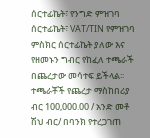ሰርተፊኬት፣ የንግድ ምዝገባ ሰርተፊኬት፣ VAT/TIN የምዝገባ ምስክር ሰርተፊኬት ያለው እና የዘመኑን ግብር የከፈለ ተጫራች በጨረታው መሳተፍ ይችላል፡፡
ተጫራቾች የጨረታ ማስከበሪያ ብር 100,000.00 / አንድ መቶ ሽህ ብር/ በባንክ የተረጋገጠ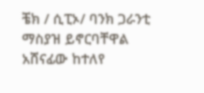ቼክ / ሲፒኦ/ ባንክ ጋራንቲ ማስያዝ ይኖርባቸዋል
አሸናፊው ከተለየ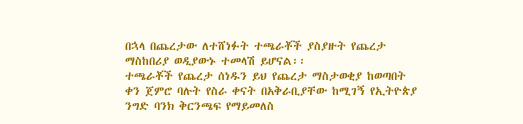በኋላ በጨረታው ለተሸነፉት ተጫራቾች ያስያዙት የጨረታ ማስከበሪያ ወዲያውኑ ተመላሽ ይሆናል፡፡
ተጫራቾች የጨረታ ሰነዱን ይህ የጨረታ ማስታወቂያ ከወጣበት ቀን ጀምሮ ባሉት የስራ ቀናት በአቅራቢያቸው ከሚገኝ የኢትዮጵያ ንግድ ባንክ ቅርንጫፍ የማይመለስ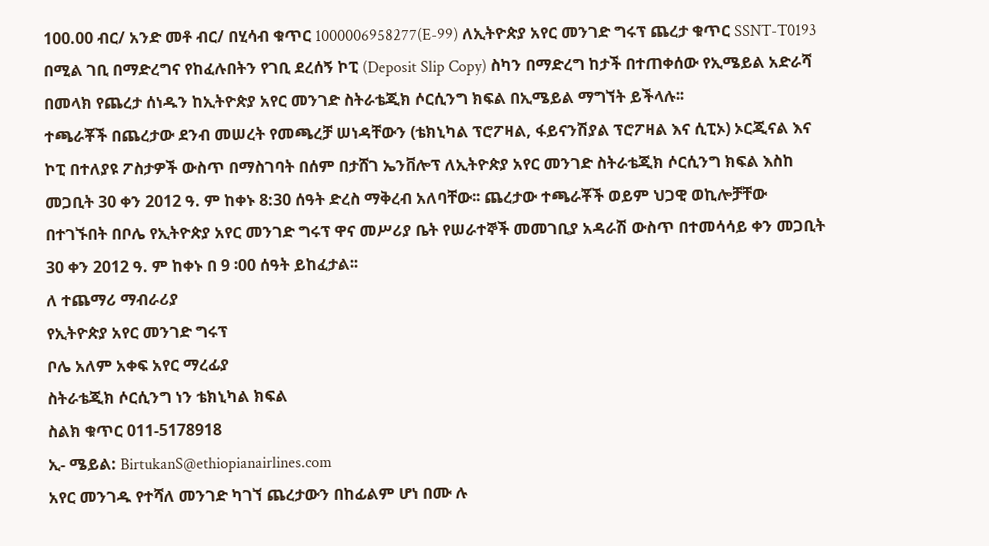100.00 ብር/ አንድ መቶ ብር/ በሂሳብ ቁጥር 1000006958277(E-99) ለኢትዮጵያ አየር መንገድ ግሩፕ ጨረታ ቁጥር SSNT-T0193 በሚል ገቢ በማድረግና የከፈሉበትን የገቢ ደረሰኝ ኮፒ (Deposit Slip Copy) ስካን በማድረግ ከታች በተጠቀሰው የኢሜይል አድራሻ በመላክ የጨረታ ሰነዱን ከኢትዮጵያ አየር መንገድ ስትራቴጂክ ሶርሲንግ ክፍል በኢሜይል ማግኘት ይችላሉ፡፡
ተጫራቾች በጨረታው ደንብ መሠረት የመጫረቻ ሠነዳቸውን (ቴክኒካል ፕሮፖዛል, ፋይናንሽያል ፕሮፖዛል እና ሲፒኦ) ኦርጂናል እና ኮፒ በተለያዩ ፖስታዎች ውስጥ በማስገባት በሰም በታሸገ ኤንቨሎፕ ለኢትዮጵያ አየር መንገድ ስትራቴጂክ ሶርሲንግ ክፍል እስከ መጋቢት 30 ቀን 2012 ዓ. ም ከቀኑ 8:30 ሰዓት ድረስ ማቅረብ አለባቸው፡፡ ጨረታው ተጫራቾች ወይም ህጋዊ ወኪሎቻቸው በተገኙበት በቦሌ የኢትዮጵያ አየር መንገድ ግሩፕ ዋና መሥሪያ ቤት የሠራተኞች መመገቢያ አዳራሽ ውስጥ በተመሳሳይ ቀን መጋቢት 30 ቀን 2012 ዓ. ም ከቀኑ በ 9 ፡00 ሰዓት ይከፈታል፡፡
ለ ተጨማሪ ማብራሪያ
የኢትዮጵያ አየር መንገድ ግሩፕ
ቦሌ አለም አቀፍ አየር ማረፊያ
ስትራቴጂክ ሶርሲንግ ነን ቴክኒካል ክፍል
ስልክ ቁጥር 011-5178918
ኢ- ሜይል: BirtukanS@ethiopianairlines.com
አየር መንገዱ የተሻለ መንገድ ካገኘ ጨረታውን በከፊልም ሆነ በሙ ሉ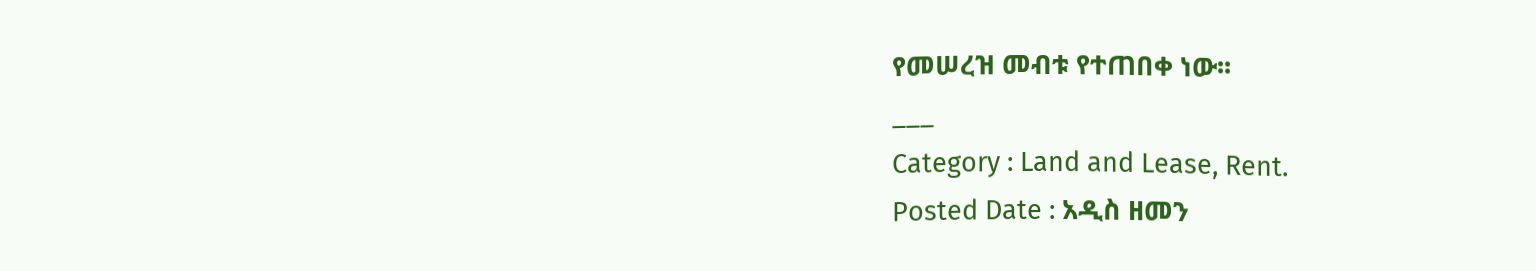የመሠረዝ መብቱ የተጠበቀ ነው፡፡
___
Category : Land and Lease, Rent.
Posted Date : አዲስ ዘመን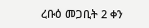ረቡዕ መጋቢት 2 ቀን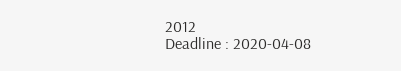2012
Deadline : 2020-04-08